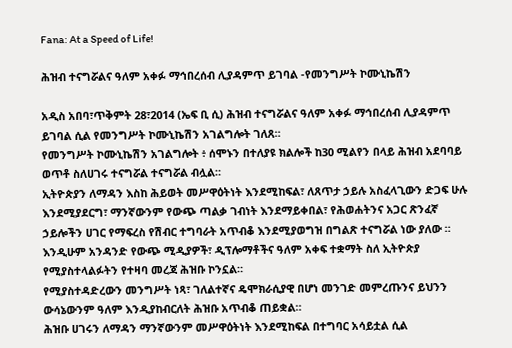Fana: At a Speed of Life!

ሕዝብ ተናግሯልና ዓለም አቀፉ ማኅበረሰብ ሊያዳምጥ ይገባል -የመንግሥት ኮሙኒኬሽን

አዲስ አበባ፣ጥቅምት 28፣2014 (ኤፍ ቢ ሲ) ሕዝብ ተናግሯልና ዓለም አቀፉ ማኅበረሰብ ሊያዳምጥ ይገባል ሲል የመንግሥት ኮሙኒኬሽን አገልግሎት ገለጸ።
የመንግሥት ኮሙኒኬሽን አገልግሎት ፥ ሰሞኑን በተለያዩ ክልሎች ከ30 ሚልየን በላይ ሕዝብ አደባባይ ወጥቶ ስለሀገሩ ተናግሯል ተናግሯል ብሏል።
ኢትዮጵያን ለማዳን እስከ ሕይወት መሥዋዕትነት እንደሚከፍል፣ ለጸጥታ ኃይሉ አስፈላጊውን ድጋፍ ሁሉ እንደሚያደርግ፣ ማንኛውንም የውጭ ጣልቃ ገብነት እንደማይቀበል፣ የሕወሐትንና አጋር ጽንፈኛ ኃይሎችን ሀገር የማፍረስ የሽብር ተግባራት አጥብቆ እንደሚያወግዝ በግልጽ ተናግሯል ነው ያለው ።
እንዲሁም አንዳንድ የውጭ ሚዲያዎች፣ ዲፕሎማቶችና ዓለም አቀፍ ተቋማት ስለ ኢትዮጵያ የሚያስተላልፉትን የተዛባ መረጃ ሕዝቡ ኮንኗል።
የሚያስተዳድረውን መንግሥት ነጻ፣ ገለልተኛና ዴሞክራሲያዊ በሆነ መንገድ መምረጡንና ይህንን ውሳኔውንም ዓለም እንዲያከብርለት ሕዝቡ አጥብቆ ጠይቋል።
ሕዝቡ ሀገሩን ለማዳን ማንኛውንም መሥዋዕትነት እንደሚከፍል በተግባር አሳይቷል ሲል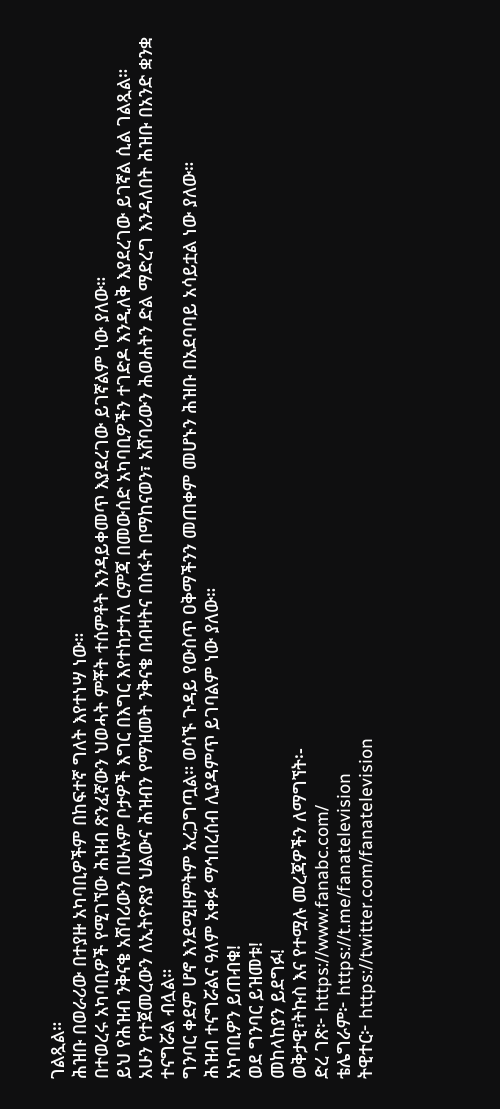ገልጿል።
ሕዝቡ በወራሪው በተያዙ አካባቢዎችም በከፍተኛ ግለት እየተነሣ ነው።
በተወረሩ አካባቢዎች የሚገኘው ሕዝብ ጽንፈኛውን ህወሓት ምቾት ተሰምቶት እንዳይቀመጥ እያደረገው ይገኛልም ነው ያለው።
ይህ የሕዝብ ንቅናቄ አሸባሪውን በሁሉም ቦታዎች እግር በእግር እየተከታተለ ርምጃ በመውሰድ አካባቢዎችን ተገድዶ እንዲለቅ እያደረገው ይገኛል ሲል ገልጿል።
አሁን የተጀመረውን ለኢትዮጽያ ህልውና ሕዝብን የማዝመት ንቅናቄ በብዛትና በስፋት በማከናወን፣ አሸባሪውን ሕወሐትን ድል ማድረግ እንዳለበት ሕዝቡ በአንድ ቋንቋ ተናግሯል ብሏል።
ግንባር ቀደም ሆኖ እንደሚዘምትም አረጋግጧል። ወሳኙ ጉዳይ የውስጥ ዐቅማችንን መጠቀም መሆኑን ሕዝቡ በአደባባይ አሳይቷል ነው ያለው።
ሕዝብ ተናግሯልና ዓለም አቀፉ ማኅበረሰብ ሊያዳምጥ ይገባልም ነው ያለው።
አካባቢዎን ይጠብቁ!
ወደ ግንባር ይዝመቱ!
መከላከያን ይደግፉ!
ወቅታዊ፣ትኩስ እና የተሟሉ መረጃዎችን ለማግኘት፡-
ድረ ገጽ፦ https://www.fanabc.com/
ቴሌግራም፦ https://t.me/fanatelevision
ትዊተር፦ https://twitter.com/fanatelevision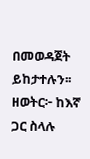በመወዳጀት ይከታተሉን፡፡
ዘወትር፦ ከእኛ ጋር ስላሉ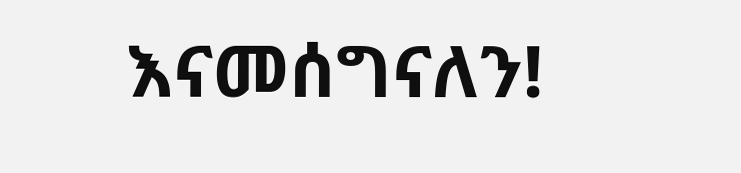እናመሰግናለን!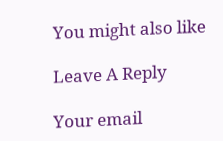You might also like

Leave A Reply

Your email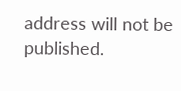address will not be published.